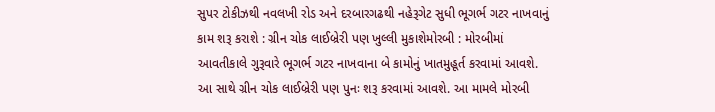સુપર ટોકીઝથી નવલખી રોડ અને દરબારગઢથી નહેરૂગેટ સુધી ભૂગર્ભ ગટર નાખવાનું કામ શરૂ કરાશે : ગ્રીન ચોક લાઈબ્રેરી પણ ખુલ્લી મુકાશેમોરબી : મોરબીમાં આવતીકાલે ગુરૂવારે ભૂગર્ભ ગટર નાખવાના બે કામોનું ખાતમુહૂર્ત કરવામાં આવશે. આ સાથે ગ્રીન ચોક લાઈબ્રેરી પણ પુનઃ શરૂ કરવામાં આવશે. આ મામલે મોરબી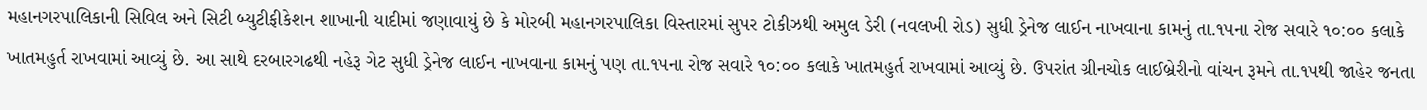મહાનગરપાલિકાની સિવિલ અને સિટી બ્યુટીફીકેશન શાખાની યાદીમાં જણાવાયું છે કે મોરબી મહાનગરપાલિકા વિસ્તારમાં સુપર ટોકીઝથી અમુલ ડેરી (નવલખી રોડ) સુધી ડ્રેનેજ લાઈન નાખવાના કામનું તા.૧૫ના રોજ સવારે ૧૦:૦૦ કલાકે ખાતમહુર્ત રાખવામાં આવ્યું છે. આ સાથે દરબારગઢથી નહેરૂ ગેટ સુધી ડ્રેનેજ લાઈન નાખવાના કામનું પણ તા.૧૫ના રોજ સવારે ૧૦:૦૦ કલાકે ખાતમહુર્ત રાખવામાં આવ્યું છે. ઉપરાંત ગ્રીનચોક લાઈબ્રેરીનો વાંચન રૂમને તા.૧૫થી જાહેર જનતા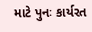માટે પુનઃ કાર્યરત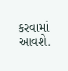કરવામાં આવશે.